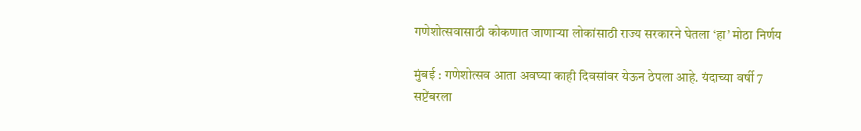गणेशोत्सवासाठी कोकणात जाणाऱ्या लोकांसाठी राज्य सरकारने घेतला ‘हा’ मोठा निर्णय

मुंबई : गणेशोत्सव आता अवघ्या काही दिवसांवर येऊन ठेपला आहे. यंदाच्या वर्षी 7 सप्टेंबरला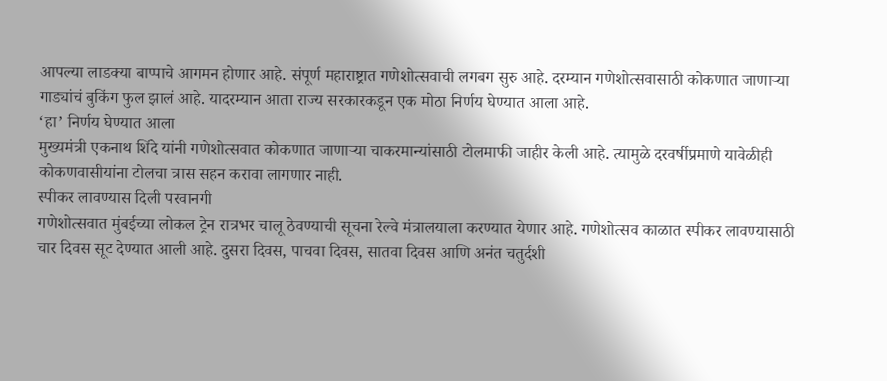आपल्या लाडक्या बाप्पाचे आगमन होणार आहे. संपूर्ण महाराष्ट्रात गणेशोत्सवाची लगबग सुरु आहे. दरम्यान गणेशोत्सवासाठी कोकणात जाणाऱ्या गाड्यांचं बुकिंग फुल झालं आहे. यादरम्यान आता राज्य सरकारकडून एक मोठा निर्णय घेण्यात आला आहे.
‘हा’ निर्णय घेण्यात आला
मुख्यमंत्री एकनाथ शिंदे यांनी गणेशोत्सवात कोकणात जाणाऱ्या चाकरमान्यांसाठी टोलमाफी जाहीर केली आहे. त्यामुळे दरवर्षीप्रमाणे यावेळीही कोकणवासीयांना टोलचा त्रास सहन करावा लागणार नाही.
स्पीकर लावण्यास दिली परवानगी
गणेशोत्सवात मुंबईच्या लोकल ट्रेन रात्रभर चालू ठेवण्याची सूचना रेल्वे मंत्रालयाला करण्यात येणार आहे. गणेशोत्सव काळात स्पीकर लावण्यासाठी चार दिवस सूट देण्यात आली आहे. दुसरा दिवस, पाचवा दिवस, सातवा दिवस आणि अनंत चतुर्दशी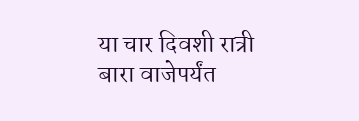या चार दिवशी रात्री बारा वाजेपर्यंत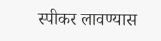स्पीकर लावण्यास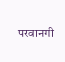परवानगी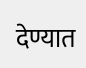देण्यात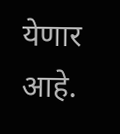येणार आहे.